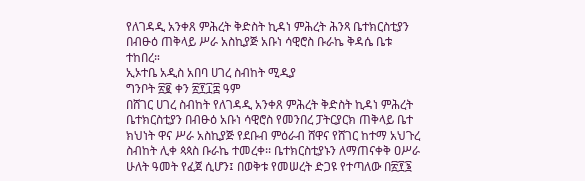የለገዳዲ አንቀጸ ምሕረት ቅድስት ኪዳነ ምሕረት ሕንጻ ቤተክርስቲያን በብፁዕ ጠቅላይ ሥራ አስኪያጅ አቡነ ሳዊሮስ ቡራኬ ቅዳሴ ቤቱ ተከበረ።
ኢኦተቤ አዲስ አበባ ሀገረ ስብከት ሚዲያ
ግንቦት ፳፪ ቀን ፳፻፲፰ ዓም
በሸገር ሀገረ ስብከት የለገዳዲ አንቀጸ ምሕረት ቅድስት ኪዳነ ምሕረት ቤተክርስቲያን በብፁዕ አቡነ ሳዊሮስ የመንበረ ፓትርያርክ ጠቅላይ ቤተ ክህነት ዋና ሥራ አስኪያጅ የደቡብ ምዕራብ ሸዋና የሸገር ከተማ አህጉረ ስብከት ሊቀ ጳጳስ ቡራኬ ተመረቀ፡፡ ቤተክርስቲያኑን ለማጠናቀቅ ዐሥራ ሁለት ዓመት የፈጀ ሲሆን፤ በወቅቱ የመሠረት ድጋዩ የተጣለው በ፳፻፮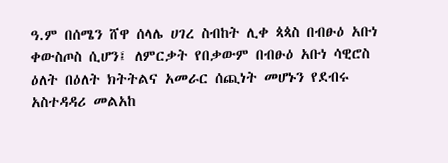ዓ.ም በሰሜን ሸዋ ሰላሌ ሀገረ ስብከት ሊቀ ጳጳስ በብፁዕ አቡነ ቀውስጦስ ሲሆን፤ ለምርቃት የበቃውም በብፁዕ አቡነ ሳዊሮስ ዕለት በዕለት ክትትልና አመራር ሰጪነት መሆኑን የደብሩ አስተዳዳሪ መልአከ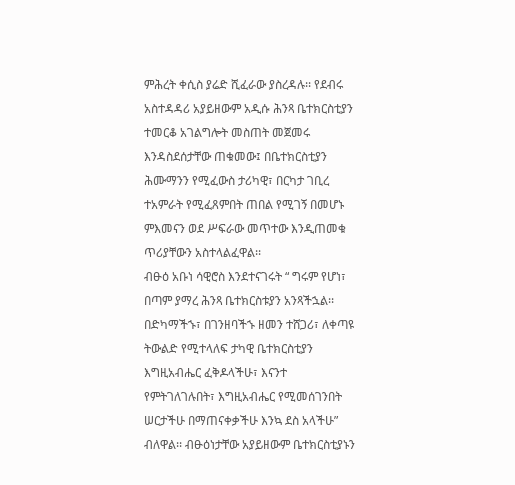ምሕረት ቀሲስ ያሬድ ሺፈራው ያስረዳሉ፡፡ የደብሩ አስተዳዳሪ አያይዘውም አዲሱ ሕንጻ ቤተክርስቲያን ተመርቆ አገልግሎት መስጠት መጀመሩ እንዳስደሰታቸው ጠቁመው፤ በቤተክርስቲያን ሕሙማንን የሚፈውስ ታሪካዊ፣ በርካታ ገቢረ ተአምራት የሚፈጸምበት ጠበል የሚገኝ በመሆኑ ምእመናን ወደ ሥፍራው መጥተው እንዲጠመቁ ጥሪያቸውን አስተላልፈዋል፡፡
ብፁዕ አቡነ ሳዊሮስ እንደተናገሩት “ ግሩም የሆነ፣ በጣም ያማረ ሕንጻ ቤተክርስቱያን አንጻችኋል፡፡ በድካማችኁ፣ በገንዘባችኁ ዘመን ተሸጋሪ፣ ለቀጣዩ ትውልድ የሚተላለፍ ታካዊ ቤተክርስቲያን እግዚአብሔር ፈቅዶላችሁ፣ እናንተ የምትገለገሉበት፣ እግዚአብሔር የሚመሰገንበት ሠርታችሁ በማጠናቀቃችሁ እንኳ ደስ አላችሁ” ብለዋል፡፡ ብፁዕነታቸው አያይዘውም ቤተክርስቲያኑን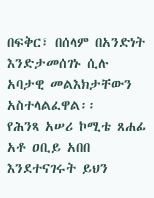በፍቅር፣ በሰላም በአንድነት እንድታመሰገኑ ሲሉ አባታዊ መልእክታቸውን አስተላልፈዋል፡፡
የሕንጻ አሠሪ ኮሚቴ ጸሐፊ አቶ ዐቢይ አበበ እንደተናገሩት ይህን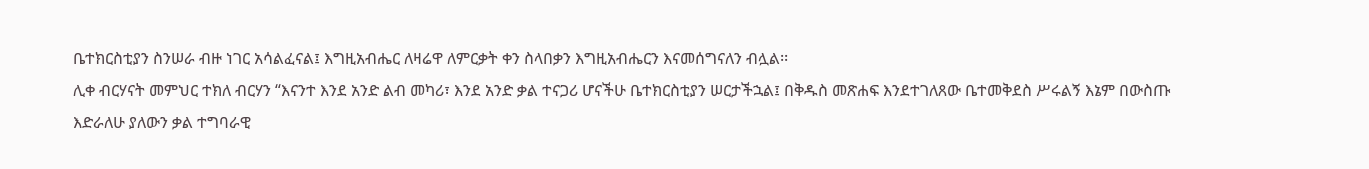ቤተክርስቲያን ስንሠራ ብዙ ነገር አሳልፈናል፤ እግዚአብሔር ለዛሬዋ ለምርቃት ቀን ስላበቃን እግዚአብሔርን እናመሰግናለን ብሏል፡፡
ሊቀ ብርሃናት መምህር ተክለ ብርሃን “እናንተ እንደ አንድ ልብ መካሪ፣ እንደ አንድ ቃል ተናጋሪ ሆናችሁ ቤተክርስቲያን ሠርታችኋል፤ በቅዱስ መጽሐፍ እንደተገለጸው ቤተመቅደስ ሥሩልኝ እኔም በውስጡ እድራለሁ ያለውን ቃል ተግባራዊ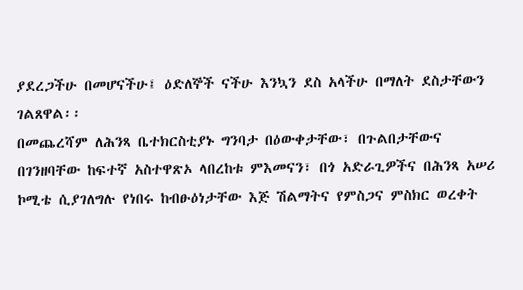ያደረጋችሁ በመሆናችሁ፤ ዕድለኞች ናችሁ እንኳን ደስ አላችሁ በማለት ደስታቸውን ገልጸዋል፡፡
በመጨረሻም ለሕንጻ ቤተክርስቲያኑ ግንባታ በዕውቀታቸው፣ በጉልበታቸውና በገንዘባቸው ከፍተኛ አስተዋጽኦ ላበረከቱ ምእመናን፣ በጎ አድራጊዎችና በሕንጻ አሠሪ ኮሚቴ ሲያገለግሉ የነበሩ ከብፁዕነታቸው እጅ ሽልማትና የምስጋና ምስክር ወረቀት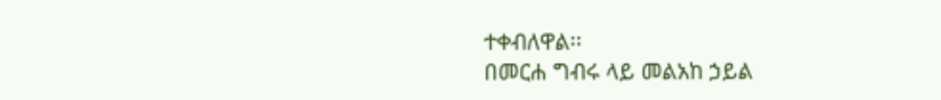ተቀብለዋል፡፡
በመርሐ ግብሩ ላይ መልአከ ኃይል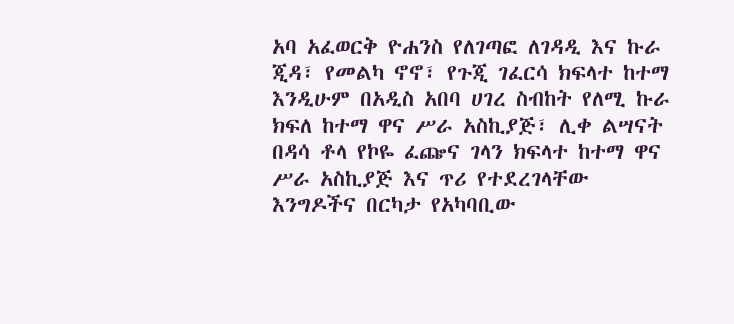አባ አፈወርቅ ዮሐንስ የለገጣፎ ለገዳዲ እና ኩራ ጂዳ፣ የመልካ ኖኖ፣ የጉጂ ገፈርሳ ክፍላተ ከተማ እንዲሁም በአዲስ አበባ ሀገረ ስብከት የለሚ ኩራ ክፍለ ከተማ ዋና ሥራ አስኪያጅ፣ ሊቀ ልሣናት በዳሳ ቶላ የኮዬ ፈጬና ገላን ክፍላተ ከተማ ዋና ሥራ አስኪያጅ እና ጥሪ የተደረገላቸው እንግዶችና በርካታ የአካባቢው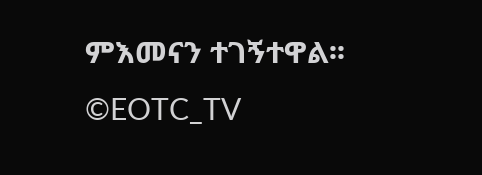ምእመናን ተገኝተዋል፡፡
©EOTC_TV